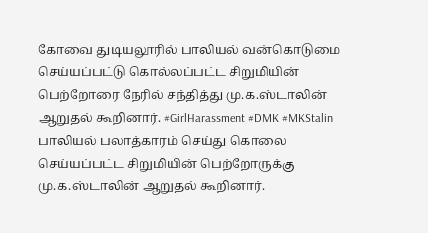கோவை துடியலூரில் பாலியல் வன்கொடுமை செய்யப்பட்டு கொல்லப்பட்ட சிறுமியின் பெற்றோரை நேரில் சந்தித்து மு.க.ஸ்டாலின் ஆறுதல் கூறினார். #GirlHarassment #DMK #MKStalin
பாலியல் பலாத்காரம் செய்து கொலை செய்யப்பட்ட சிறுமியின் பெற்றோருக்கு மு.க.ஸ்டாலின் ஆறுதல் கூறினார்.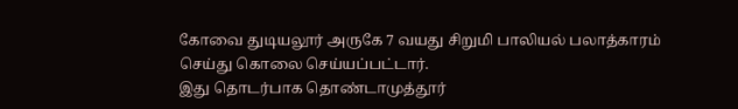கோவை துடியலூர் அருகே 7 வயது சிறுமி பாலியல் பலாத்காரம் செய்து கொலை செய்யப்பட்டார்.
இது தொடர்பாக தொண்டாமுத்தூர்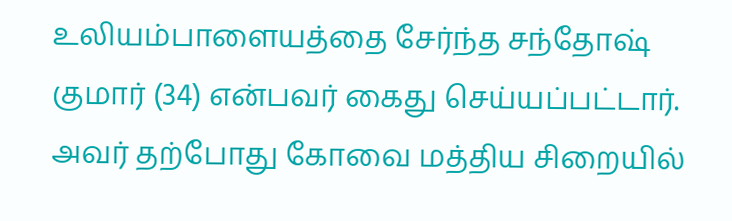உலியம்பாளையத்தை சேர்ந்த சந்தோஷ் குமார் (34) என்பவர் கைது செய்யப்பட்டார். அவர் தற்போது கோவை மத்திய சிறையில்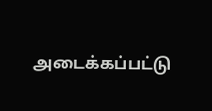அடைக்கப்பட்டு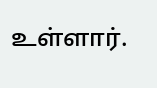உள்ளார்.